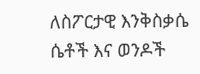ለስፖርታዊ እንቅስቃሴ ሴቶች እና ወንዶች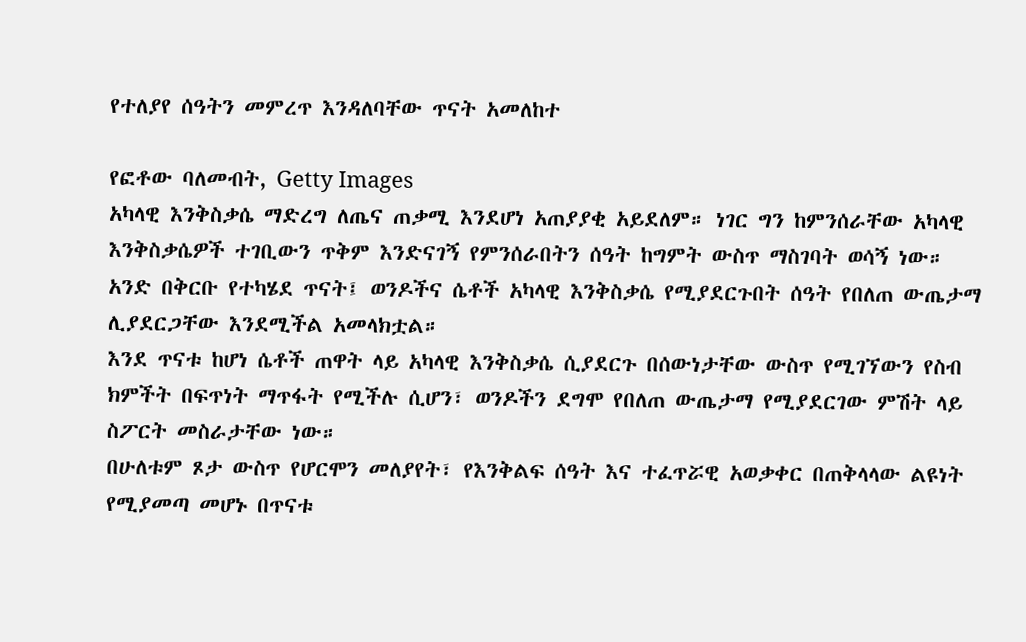የተለያየ ሰዓትን መምረጥ እንዳለባቸው ጥናት አመለከተ

የፎቶው ባለመብት, Getty Images
አካላዊ እንቅስቃሴ ማድረግ ለጤና ጠቃሚ እንደሆነ አጠያያቂ አይደለም። ነገር ግን ከምንሰራቸው አካላዊ እንቅስቃሴዎች ተገቢውን ጥቅም እንድናገኝ የምንሰራበትን ሰዓት ከግምት ውስጥ ማስገባት ወሳኝ ነው።
አንድ በቅርቡ የተካሄደ ጥናት፤ ወንዶችና ሴቶች አካላዊ እንቅስቃሴ የሚያደርጉበት ሰዓት የበለጠ ውጤታማ ሊያደርጋቸው እንደሚችል አመላክቷል።
እንደ ጥናቱ ከሆነ ሴቶች ጠዋት ላይ አካላዊ እንቅስቃሴ ሲያደርጉ በሰውነታቸው ውስጥ የሚገኘውን የስብ ክምችት በፍጥነት ማጥፋት የሚችሉ ሲሆን፣ ወንዶችን ደግሞ የበለጠ ውጤታማ የሚያደርገው ምሽት ላይ ስፖርት መስራታቸው ነው።
በሁለቱም ጾታ ውስጥ የሆርሞን መለያየት፣ የእንቅልፍ ሰዓት እና ተፈጥሯዊ አወቃቀር በጠቅላላው ልዩነት የሚያመጣ መሆኑ በጥናቱ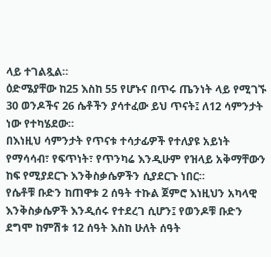ላይ ተገልጿል።
ዕድሜያቸው ከ25 እስከ 55 የሆኑና በጥሩ ጤንነት ላይ የሚገኙ 30 ወንዶችና 26 ሴቶችን ያሳተፈው ይህ ጥናት፤ ለ12 ሳምንታት ነው የተካሄደው።
በእነዚህ ሳምንታት የጥናቱ ተሳታፊዎች የተለያዩ አይነት የማሳሳብ፣ የፍጥነት፣ የጥንካሬ እንዲሁም የዝላይ አቅማቸውን ከፍ የሚያደርጉ እንቅስቃሴዎችን ሲያደርጉ ነበር።
የሴቶቹ ቡድን ከጠዋቱ 2 ሰዓት ተኩል ጀምሮ እነዚህን አካላዊ እንቅስቃሴዎች እንዲሰሩ የተደረገ ሲሆን፤ የወንዶቹ ቡድን ደግሞ ከምሽቱ 12 ሰዓት እስከ ሁለት ሰዓት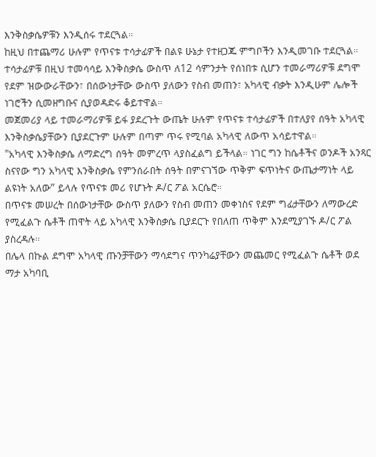እንቅስቃሴዎቹን እንዲሰሩ ተደርጓል።
ከዚህ በተጨማሪ ሁሉም የጥናቱ ተሳታፊዎች በልዩ ሁኔታ የተዘጋጁ ምግቦችን እንዲመገቡ ተደርጓል።
ተሳታፊዎቹ በዚህ ተመሳሳይ እንቅስቃሴ ውስጥ ለ12 ሳምንታት የሰነበቱ ሲሆን ተመራማሪዎቹ ደግሞ የደም ዝውውራቸውን፣ በሰውነታቸው ውስጥ ያለውን የስብ መጠን፣ አካላዊ ብቃት እንዲሁም ሌሎች ነገሮችን ሲመዘግቡና ሲያወዳድሩ ቆይተዋል።
መጀመሪያ ላይ ተመራማሪዎቹ ይፋ ያደረጉት ውጤት ሁሉም የጥናቱ ተሳታፊዎች በተለያየ ሰዓት አካላዊ እንቅስቃሴያቸውን ቢያደርጉም ሁሉም በጣም ጥሩ የሚባል አካላዊ ለውጥ አሳይተዋል።
"አካላዊ እንቅስቃሴ ለማድረግ ሰዓት መምረጥ ላያስፈልግ ይችላል። ነገር ግን ከሴቶችና ወንዶች አንጻር ስናየው ግን አካላዊ እንቅስቃሴ የምንሰራበት ሰዓት በምናገኘው ጥቅም ፍጥነትና ውጤታማነት ላይ ልዩነት አለው’’ ይላሉ የጥናቱ መሪ የሆኑት ዶ/ር ፖል አርሴሮ።
በጥናቱ መሠረት በሰውነታቸው ውስጥ ያለውን የስብ መጠን መቀነስና የደም ግፊታቸውን ለማውረድ የሚፈልጉ ሴቶች ጠዋት ላይ አካላዊ እንቅስቃሴ ቢያደርጉ የበለጠ ጥቅም እንደሚያገኙ ዶ/ር ፖል ያስረዳሉ።
በሌላ በኩል ደግሞ አካላዊ ጡንቻቸውን ማሳደግና ጥንካሬያቸውን መጨመር የሚፈልጉ ሴቶች ወደ ማታ አካባቢ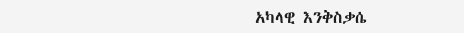አካላዊ እንቅስቃሴ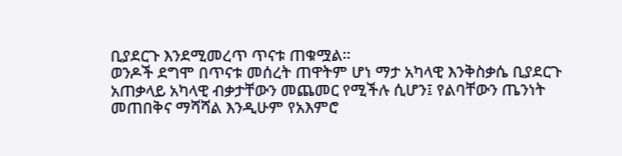ቢያደርጉ እንደሚመረጥ ጥናቱ ጠቁሟል።
ወንዶች ደግሞ በጥናቱ መሰረት ጠዋትም ሆነ ማታ አካላዊ እንቅስቃሴ ቢያደርጉ አጠቃላይ አካላዊ ብቃታቸውን መጨመር የሚችሉ ሲሆን፤ የልባቸውን ጤንነት መጠበቅና ማሻሻል እንዲሁም የአእምሮ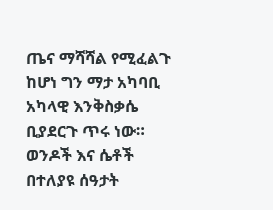ጤና ማሻሻል የሚፈልጉ ከሆነ ግን ማታ አካባቢ አካላዊ እንቅስቃሴ ቢያደርጉ ጥሩ ነው።
ወንዶች እና ሴቶች በተለያዩ ሰዓታት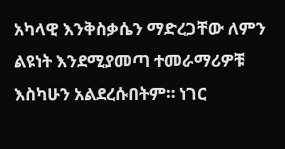አካላዊ እንቅስቃሴን ማድረጋቸው ለምን ልዩነት እንደሚያመጣ ተመራማሪዎቹ እስካሁን አልደረሱበትም። ነገር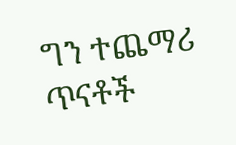ግን ተጨማሪ ጥናቶች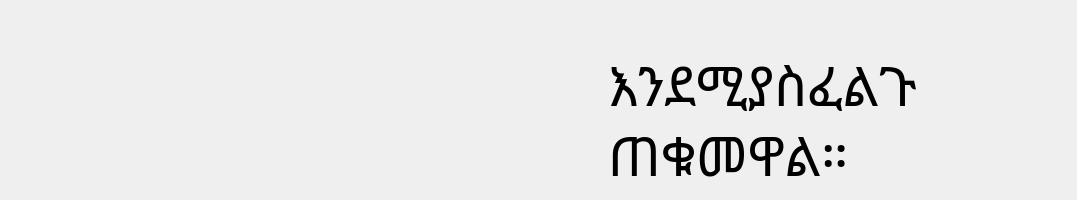እንደሚያስፈልጉ ጠቁመዋል።